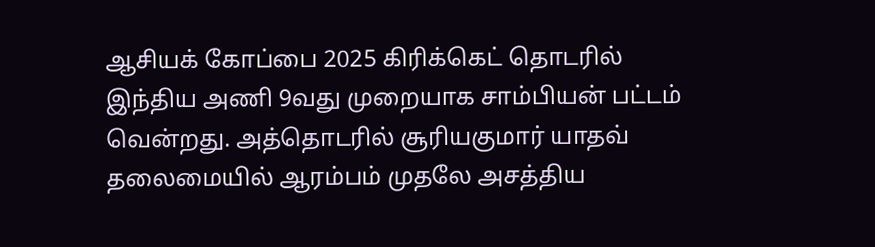ஆசியக் கோப்பை 2025 கிரிக்கெட் தொடரில் இந்திய அணி 9வது முறையாக சாம்பியன் பட்டம் வென்றது. அத்தொடரில் சூரியகுமார் யாதவ் தலைமையில் ஆரம்பம் முதலே அசத்திய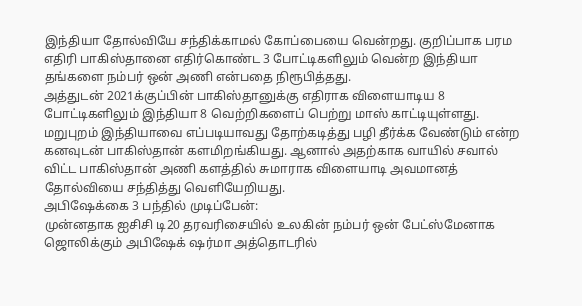இந்தியா தோல்வியே சந்திக்காமல் கோப்பையை வென்றது. குறிப்பாக பரம எதிரி பாகிஸ்தானை எதிர்கொண்ட 3 போட்டிகளிலும் வென்ற இந்தியா தங்களை நம்பர் ஒன் அணி என்பதை நிரூபித்தது.
அத்துடன் 2021க்குப்பின் பாகிஸ்தானுக்கு எதிராக விளையாடிய 8 போட்டிகளிலும் இந்தியா 8 வெற்றிகளைப் பெற்று மாஸ் காட்டியுள்ளது. மறுபுறம் இந்தியாவை எப்படியாவது தோற்கடித்து பழி தீர்க்க வேண்டும் என்ற கனவுடன் பாகிஸ்தான் களமிறங்கியது. ஆனால் அதற்காக வாயில் சவால் விட்ட பாகிஸ்தான் அணி களத்தில் சுமாராக விளையாடி அவமானத் தோல்வியை சந்தித்து வெளியேறியது.
அபிஷேக்கை 3 பந்தில் முடிப்பேன்:
முன்னதாக ஐசிசி டி20 தரவரிசையில் உலகின் நம்பர் ஒன் பேட்ஸ்மேனாக ஜொலிக்கும் அபிஷேக் ஷர்மா அத்தொடரில்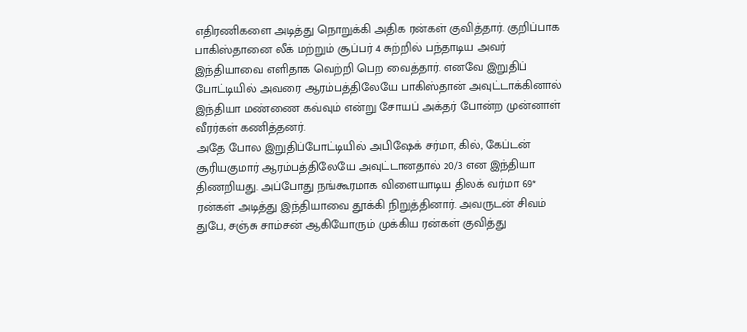எதிரணிகளை அடித்து நொறுக்கி அதிக ரன்கள் குவித்தார். குறிப்பாக பாகிஸ்தானை லீக் மற்றும் சூப்பர் 4 சுற்றில் பந்தாடிய அவர் இந்தியாவை எளிதாக வெற்றி பெற வைத்தார். எனவே இறுதிப் போட்டியில் அவரை ஆரம்பத்திலேயே பாகிஸ்தான் அவுட்டாக்கினால் இந்தியா மண்ணை கவ்வும் என்று சோயப் அக்தர் போன்ற முன்னாள் வீரர்கள் கணித்தனர்.
அதே போல இறுதிப்போட்டியில் அபிஷேக் சர்மா, கில், கேப்டன் சூரியகுமார் ஆரம்பத்திலேயே அவுட்டானதால் 20/3 என இந்தியா திணறியது. அப்போது நங்கூரமாக விளையாடிய திலக் வர்மா 69* ரன்கள் அடித்து இந்தியாவை தூக்கி நிறுத்தினார். அவருடன் சிவம் துபே, சஞ்சு சாம்சன் ஆகியோரும் முக்கிய ரன்கள் குவித்து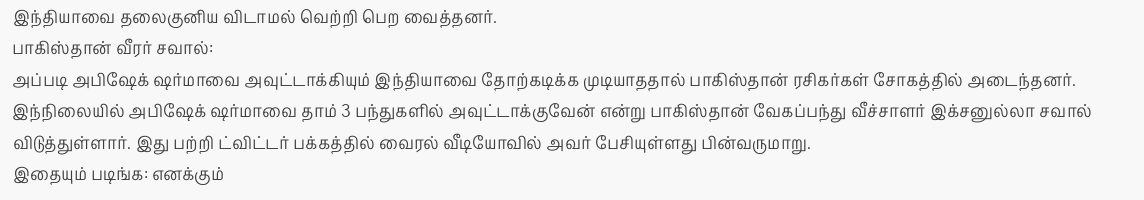இந்தியாவை தலைகுனிய விடாமல் வெற்றி பெற வைத்தனர்.
பாகிஸ்தான் வீரர் சவால்:
அப்படி அபிஷேக் ஷர்மாவை அவுட்டாக்கியும் இந்தியாவை தோற்கடிக்க முடியாததால் பாகிஸ்தான் ரசிகர்கள் சோகத்தில் அடைந்தனர். இந்நிலையில் அபிஷேக் ஷர்மாவை தாம் 3 பந்துகளில் அவுட்டாக்குவேன் என்று பாகிஸ்தான் வேகப்பந்து வீச்சாளர் இக்சனுல்லா சவால் விடுத்துள்ளார். இது பற்றி ட்விட்டர் பக்கத்தில் வைரல் வீடியோவில் அவர் பேசியுள்ளது பின்வருமாறு.
இதையும் படிங்க: எனக்கும்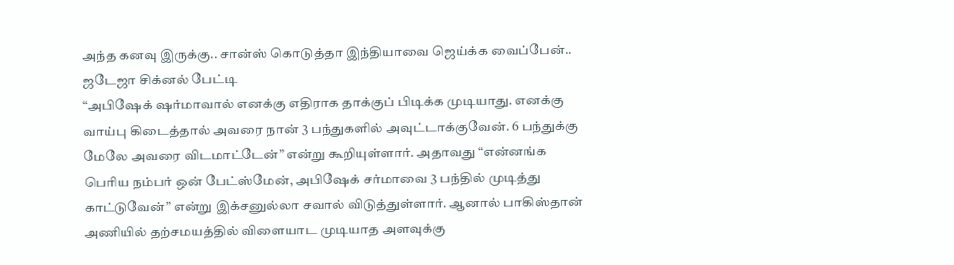அந்த கனவு இருக்கு.. சான்ஸ் கொடுத்தா இந்தியாவை ஜெய்க்க வைப்பேன்.. ஜடேஜா சிக்னல் பேட்டி
“அபிஷேக் ஷர்மாவால் எனக்கு எதிராக தாக்குப் பிடிக்க முடியாது. எனக்கு வாய்பு கிடைத்தால் அவரை நான் 3 பந்துகளில் அவுட்டாக்குவேன். 6 பந்துக்கு மேலே அவரை விடமாட்டேன்” என்று கூறியுள்ளார். அதாவது “என்னங்க பெரிய நம்பர் ஒன் பேட்ஸ்மேன், அபிஷேக் சர்மாவை 3 பந்தில் முடித்து காட்டுவேன்” என்று இக்சனுல்லா சவால் விடுத்துள்ளார். ஆனால் பாகிஸ்தான் அணியில் தற்சமயத்தில் விளையாட முடியாத அளவுக்கு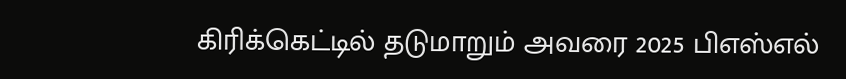கிரிக்கெட்டில் தடுமாறும் அவரை 2025 பிஎஸ்எல்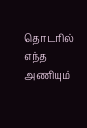தொடரில் எந்த அணியும்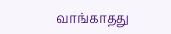வாங்காதது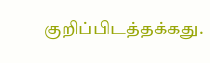குறிப்பிடத்தக்கது.